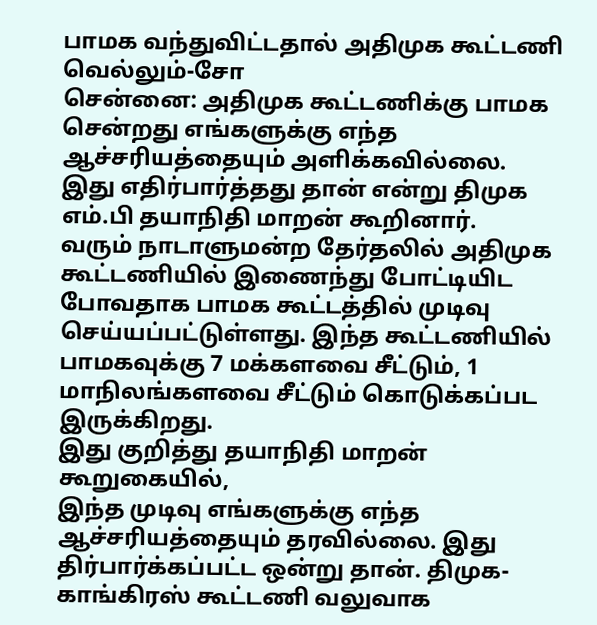பாமக வந்துவிட்டதால் அதிமுக கூட்டணி வெல்லும்-சோ
சென்னை: அதிமுக கூட்டணிக்கு பாமக சென்றது எங்களுக்கு எந்த ஆச்சரியத்தையும் அளிக்கவில்லை. இது எதிர்பார்த்தது தான் என்று திமுக எம்.பி தயாநிதி மாறன் கூறினார்.
வரும் நாடாளுமன்ற தேர்தலில் அதிமுக கூட்டணியில் இணைந்து போட்டியிட போவதாக பாமக கூட்டத்தில் முடிவு செய்யப்பட்டுள்ளது. இந்த கூட்டணியில் பாமகவுக்கு 7 மக்களவை சீட்டும், 1 மாநிலங்களவை சீட்டும் கொடுக்கப்பட இருக்கிறது.
இது குறித்து தயாநிதி மாறன் கூறுகையில்,
இந்த முடிவு எங்களுக்கு எந்த ஆச்சரியத்தையும் தரவில்லை. இது திர்பார்க்கப்பட்ட ஒன்று தான். திமுக-காங்கிரஸ் கூட்டணி வலுவாக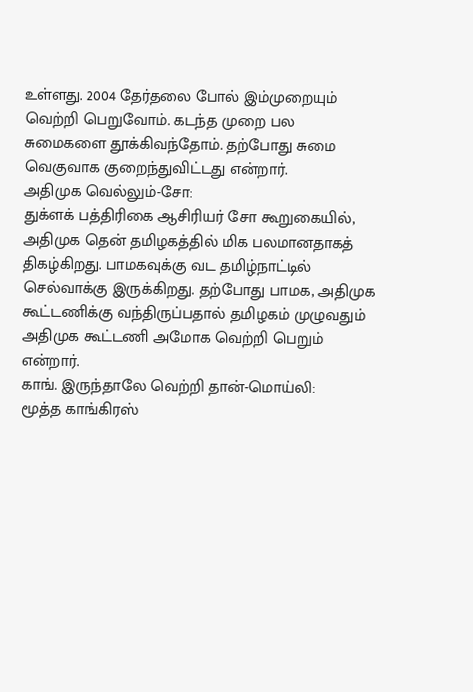உள்ளது. 2004 தேர்தலை போல் இம்முறையும் வெற்றி பெறுவோம். கடந்த முறை பல சுமைகளை தூக்கிவந்தோம். தற்போது சுமை வெகுவாக குறைந்துவிட்டது என்றார்.
அதிமுக வெல்லும்-சோ:
துக்ளக் பத்திரிகை ஆசிரியர் சோ கூறுகையில், அதிமுக தென் தமிழகத்தில் மிக பலமானதாகத் திகழ்கிறது. பாமகவுக்கு வட தமிழ்நாட்டில் செல்வாக்கு இருக்கிறது. தற்போது பாமக, அதிமுக கூட்டணிக்கு வந்திருப்பதால் தமிழகம் முழுவதும் அதிமுக கூட்டணி அமோக வெற்றி பெறும் என்றார்.
காங். இருந்தாலே வெற்றி தான்-மொய்லி:
மூத்த காங்கிரஸ்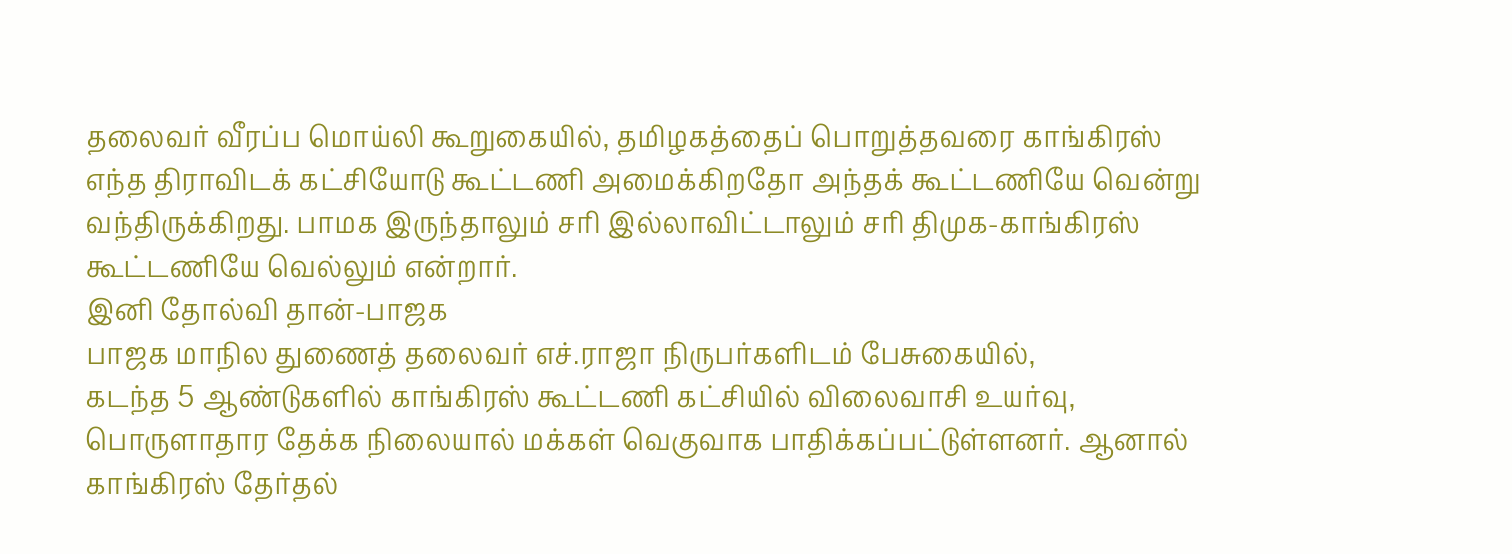தலைவர் வீரப்ப மொய்லி கூறுகையில், தமிழகத்தைப் பொறுத்தவரை காங்கிரஸ் எந்த திராவிடக் கட்சியோடு கூட்டணி அமைக்கிறதோ அந்தக் கூட்டணியே வென்று வந்திருக்கிறது. பாமக இருந்தாலும் சரி இல்லாவிட்டாலும் சரி திமுக-காங்கிரஸ் கூட்டணியே வெல்லும் என்றார்.
இனி தோல்வி தான்-பாஜக
பாஜக மாநில துணைத் தலைவர் எச்.ராஜா நிருபர்களிடம் பேசுகையில்,
கடந்த 5 ஆண்டுகளில் காங்கிரஸ் கூட்டணி கட்சியில் விலைவாசி உயர்வு, பொருளாதார தேக்க நிலையால் மக்கள் வெகுவாக பாதிக்கப்பட்டுள்ளனர். ஆனால் காங்கிரஸ் தேர்தல்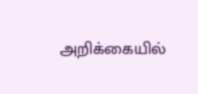அறிக்கையில்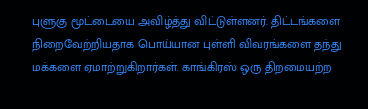புளுகு மூட்டையை அவிழ்த்து விட்டுள்ளனர். திட்டங்களை நிறைவேற்றியதாக பொய்யான புள்ளி விவரங்களை தந்து மக்களை ஏமாற்றுகிறார்கள். காங்கிரஸ் ஒரு திறமையற்ற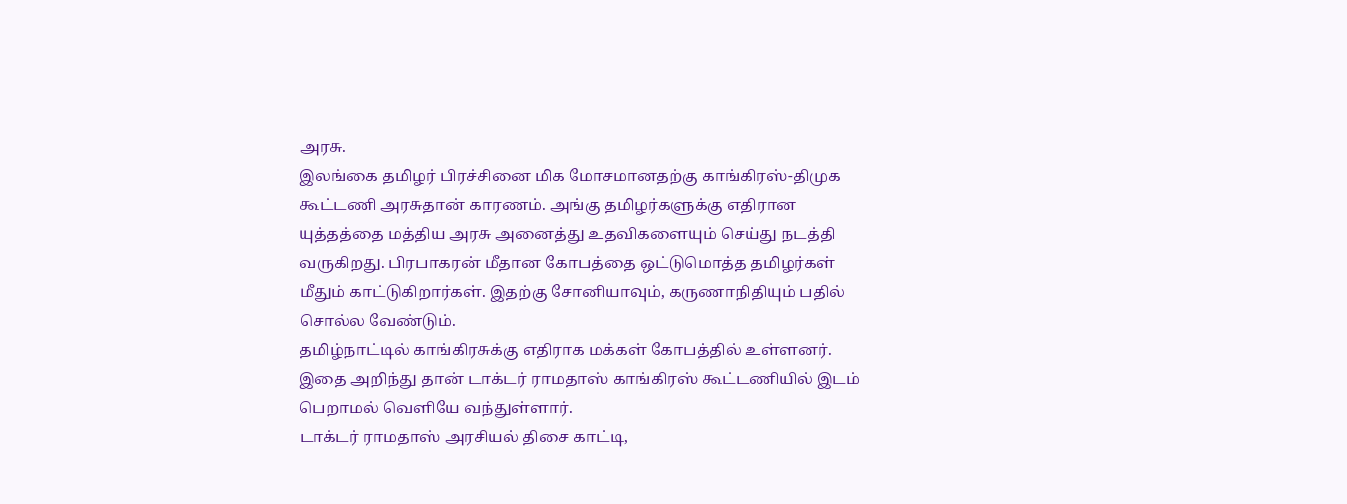அரசு.
இலங்கை தமிழர் பிரச்சினை மிக மோசமானதற்கு காங்கிரஸ்-திமுக கூட்டணி அரசுதான் காரணம். அங்கு தமிழர்களுக்கு எதிரான யுத்தத்தை மத்திய அரசு அனைத்து உதவிகளையும் செய்து நடத்தி வருகிறது. பிரபாகரன் மீதான கோபத்தை ஒட்டுமொத்த தமிழர்கள் மீதும் காட்டுகிறார்கள். இதற்கு சோனியாவும், கருணாநிதியும் பதில் சொல்ல வேண்டும்.
தமிழ்நாட்டில் காங்கிரசுக்கு எதிராக மக்கள் கோபத்தில் உள்ளனர். இதை அறிந்து தான் டாக்டர் ராமதாஸ் காங்கிரஸ் கூட்டணியில் இடம் பெறாமல் வெளியே வந்துள்ளார்.
டாக்டர் ராமதாஸ் அரசியல் திசை காட்டி,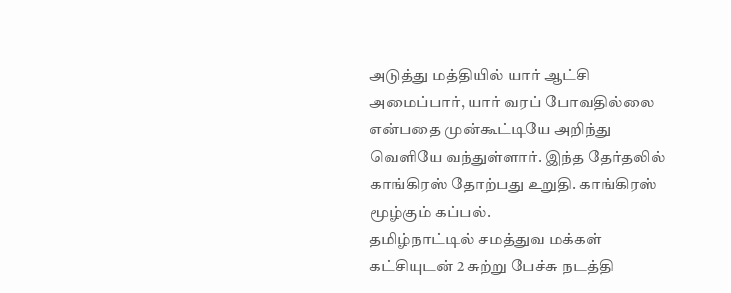அடுத்து மத்தியில் யார் ஆட்சி அமைப்பார், யார் வரப் போவதில்லை என்பதை முன்கூட்டியே அறிந்து வெளியே வந்துள்ளார். இந்த தேர்தலில் காங்கிரஸ் தோற்பது உறுதி. காங்கிரஸ் மூழ்கும் கப்பல்.
தமிழ்நாட்டில் சமத்துவ மக்கள் கட்சியுடன் 2 சுற்று பேச்சு நடத்தி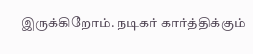இருக்கிறோம். நடிகர் கார்த்திக்கும்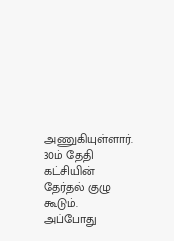அணுகியுள்ளார். 30ம் தேதி கட்சியின் தேர்தல் குழு கூடும். அப்போது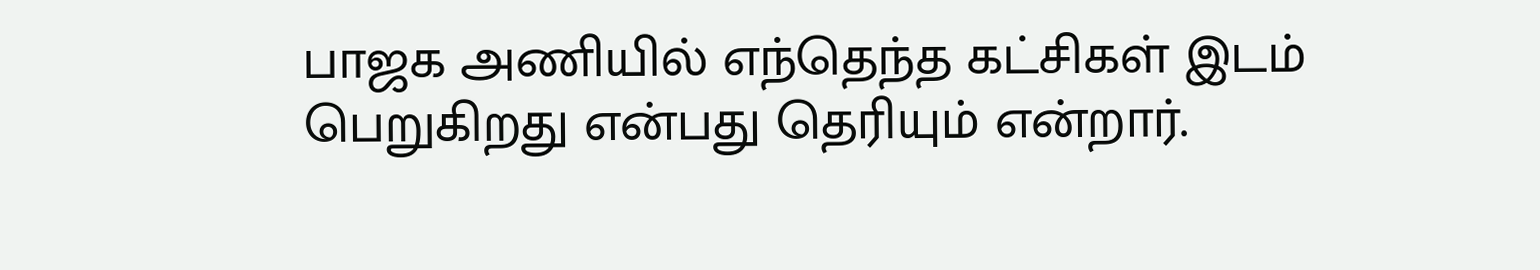பாஜக அணியில் எந்தெந்த கட்சிகள் இடம் பெறுகிறது என்பது தெரியும் என்றார்.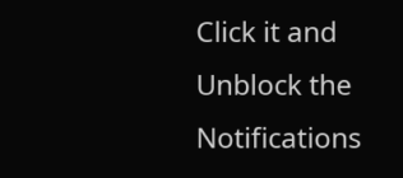Click it and Unblock the Notifications